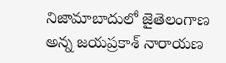నిజామాబాదులో జైతెలంగాణ అన్న జయప్రకాశ్ నారాయణ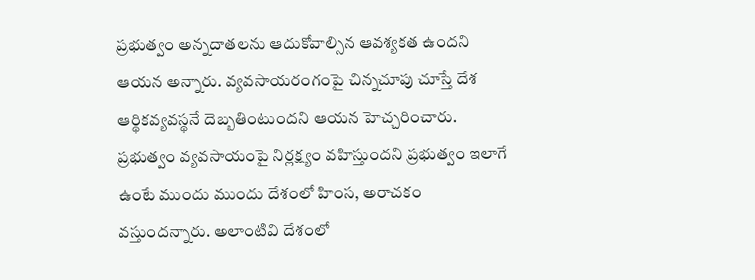ప్రభుత్వం అన్నదాతలను ఆదుకోవాల్సిన ఆవశ్యకత ఉందని ఆయన అన్నారు. వ్యవసాయరంగంపై చిన్నచూపు చూస్తే దేశ ఆర్థికవ్యవస్థనే దెబ్బతింటుందని ఆయన హెచ్చరించారు. ప్రభుత్వం వ్యవసాయంపై నిర్లక్ష్యం వహిస్తుందని ప్రభుత్వం ఇలాగే ఉంటే ముందు ముందు దేశంలో హింస, అరాచకం వస్తుందన్నారు. అలాంటివి దేశంలో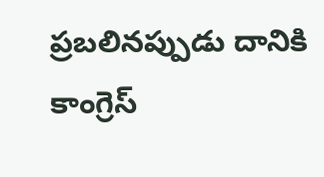ప్రబలినప్పుడు దానికి కాంగ్రెస్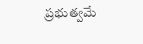ప్రభుత్వమే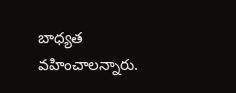బాధ్యత వహించాలన్నారు.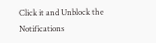Click it and Unblock the Notifications